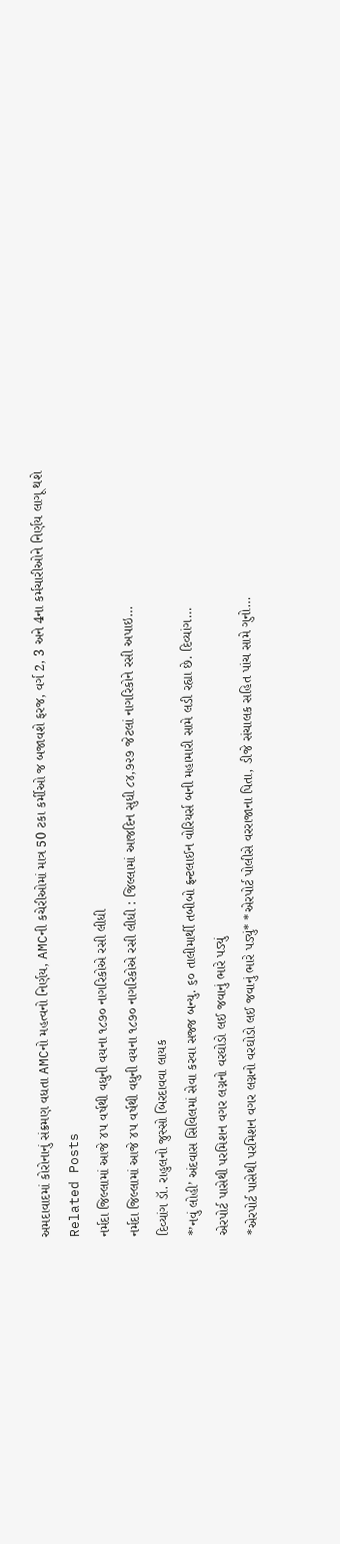અમદાવાદમાં કોરોનાનું સંક્રમણ વધતા AMCનો મહત્વનો નિર્ણય, AMCની કચેરીઓમાં માત્ર 50 ટકા કર્મીઓ જ બજાવશે ફરજ, વર્ગ 2, 3 અને 4ના કર્મચારીઓને નિર્ણય લાગૂ થશે
Related Posts
નર્મદા જિલ્લામાં આજે ૪૫ વર્ષથી વધુની વયના ૧૮૭૦ નાગરિકોએ રસી લીધી
નર્મદા જિલ્લામાં આજે ૪૫ વર્ષથી વધુની વયના ૧૮૭૦ નાગરિકોએ રસી લીધી : જિલ્લામાં આજદિન સુધી ૮૪,૭૨૭ જેટલાં નાગરિકોને રસી અપાઇ…
દિવ્યાંગ ડૉ. રાહુલનો જુસ્સો બિરદાવવા લાયક
*’નવું લોહી’ અંદવાસ સિવિલમાં સેવા કરવા સજ્જ બન્યુ. ૬૦ તાલીમાર્થી તબીબો ફ્રન્ટલાઈન વોરિયર્સ બની મહામારી સામે લડી રહ્યા છે. દિવ્યાંગ…
એરપોર્ટ પાસેથી પરમિશન વગર લગ્નનો વરઘોડો લઈ જવાનું ભારે પડ્યું
*એરપોર્ટ પાસેથી પરમિશન વગર લગ્નનો વરઘોડો લઈ જવાનું ભારે પડ્યું* *એરપોર્ટ પોલીસે વરરાજાના પિતા, ડીજે સંચાલક સહિત પાંચ સામે ગુનો…